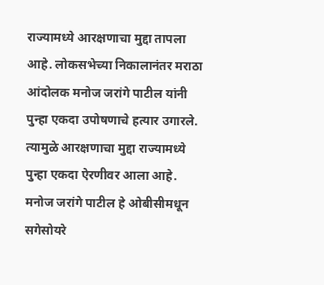राज्यामध्ये आरक्षणाचा मुद्दा तापला आहे. लोकसभेच्या निकालानंतर मराठा आंदोलक मनोज जरांगे पाटील यांनी पुन्हा एकदा उपोषणाचे हत्यार उगारले. त्यामुळे आरक्षणाचा मुद्दा राज्यामध्ये पुन्हा एकदा ऐरणीवर आला आहे. मनोज जरांगे पाटील हे ओबीसीमधून सगेसोयरे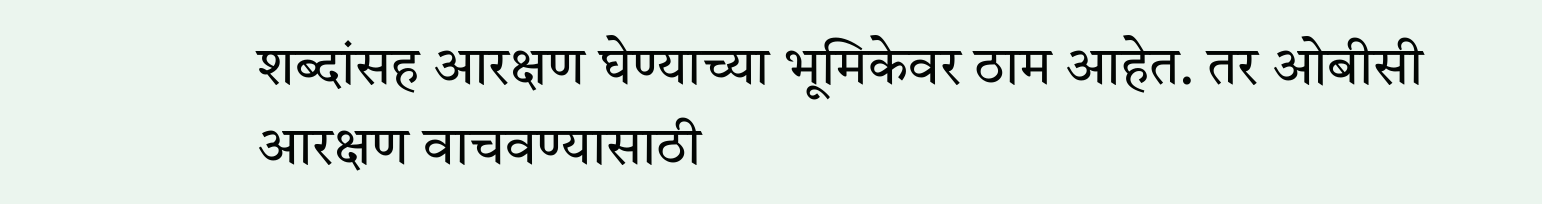शब्दांसह आरक्षण घेण्याच्या भूमिकेवर ठाम आहेत. तर ओबीसी आरक्षण वाचवण्यासाठी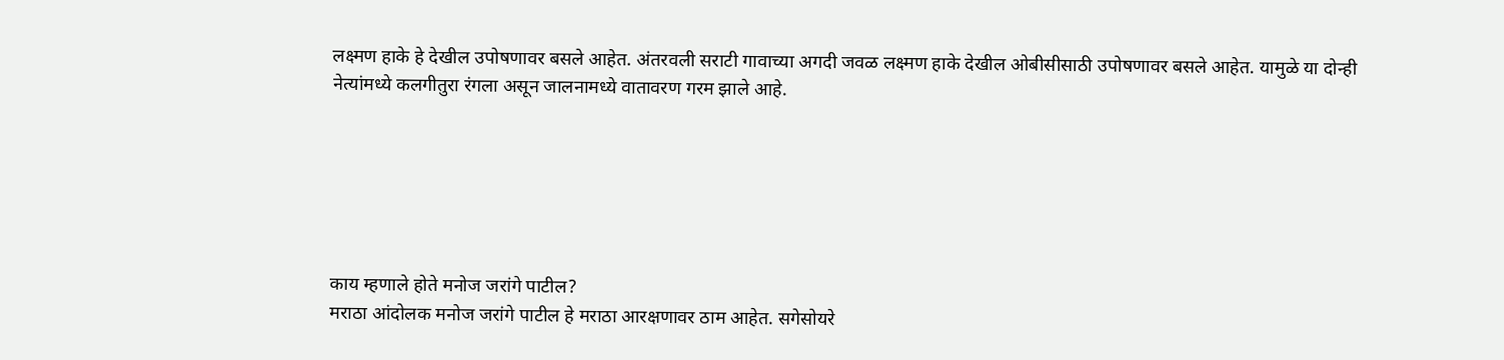लक्ष्मण हाके हे देखील उपोषणावर बसले आहेत. अंतरवली सराटी गावाच्या अगदी जवळ लक्ष्मण हाके देखील ओबीसीसाठी उपोषणावर बसले आहेत. यामुळे या दोन्ही नेत्यांमध्ये कलगीतुरा रंगला असून जालनामध्ये वातावरण गरम झाले आहे.






काय म्हणाले होते मनोज जरांगे पाटील?
मराठा आंदोलक मनोज जरांगे पाटील हे मराठा आरक्षणावर ठाम आहेत. सगेसोयरे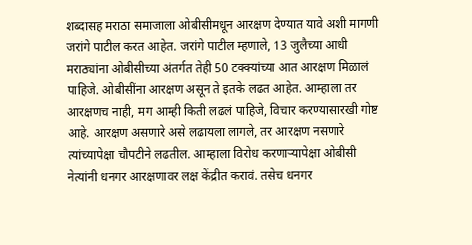शब्दासह मराठा समाजाला ओबीसीमधून आरक्षण देण्यात यावे अशी मागणी जरांगे पाटील करत आहेत. जरांगे पाटील म्हणाले, 13 जुलैच्या आधी मराठ्यांना ओबीसीच्या अंतर्गत तेही 50 टक्क्यांच्या आत आरक्षण मिळालं पाहिजे. ओबीसींना आरक्षण असून ते इतके लढत आहेत. आम्हाला तर आरक्षणच नाही, मग आम्ही किती लढलं पाहिजे, विचार करण्यासारखी गोष्ट आहे. आरक्षण असणारे असे लढायला लागले, तर आरक्षण नसणारे त्यांच्यापेक्षा चौपटीने लढतील. आम्हाला विरोध करणाऱ्यापेक्षा ओबीसी नेत्यांनी धनगर आरक्षणावर लक्ष केंद्रीत करावं. तसेच धनगर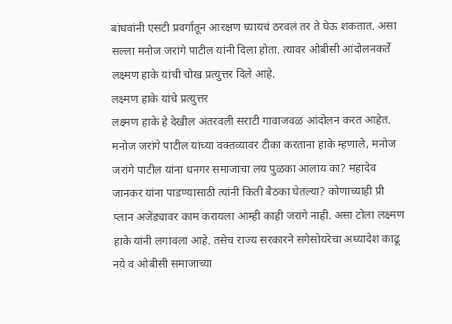बांधवांनी एसटी प्रवर्गातून आरक्षण घ्यायचं ठरवलं तर ते घेऊ शकतात. असा सल्ला मनोज जरांगे पाटील यांनी दिला होता. त्यावर ओबीसी आंदोलनकर्ते लक्ष्मण हाके यांची चोख प्रत्युत्तर दिले आहे.
लक्ष्मण हाके यांचे प्रत्युत्तर
लक्ष्मण हाके हे देखील अंतरवली सराटी गावाजवळ आंदोलन करत आहेत. मनोज जरांगे पाटील यांच्या वक्तव्यावर टीका करताना हाके म्हणाले, मनोज जरांगे पाटील यांना धनगर समाजाचा लय पुळका आलाय का? महादेव जानकर यांना पाडण्यासाठी त्यांनी किती बैठका घेतल्या? कोणाच्याही प्री प्लान अजेंड्यावर काम करायला आम्ही काही जरांगे नाही. असा टोला लक्ष्मण हाके यांनी लगावला आहे. तसेच राज्य सरकारने सगेसोयरेचा अध्यादेश काढू नये व ओबीसी समाजाच्या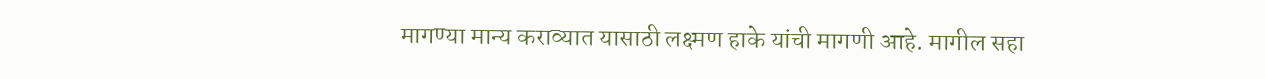मागण्या मान्य कराव्यात यासाठी लक्ष्मण हाके यांची मागणी आहे. मागील सहा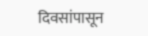दिवसांपासून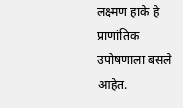लक्ष्मण हाके हे प्राणांतिक उपोषणाला बसले आहेत.